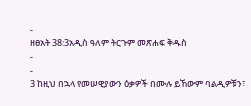-
ዘፀአት 38:3አዲስ ዓለም ትርጉም መጽሐፍ ቅዱስ
-
-
3 ከዚህ በኋላ የመሠዊያውን ዕቃዎች በሙሉ ይኸውም ባልዲዎቹን፣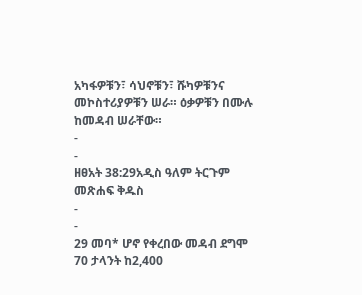አካፋዎቹን፣ ሳህኖቹን፣ ሹካዎቹንና መኮስተሪያዎቹን ሠራ። ዕቃዎቹን በሙሉ ከመዳብ ሠራቸው።
-
-
ዘፀአት 38:29አዲስ ዓለም ትርጉም መጽሐፍ ቅዱስ
-
-
29 መባ* ሆኖ የቀረበው መዳብ ደግሞ 70 ታላንት ከ2,400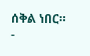ሰቅል ነበር።
-